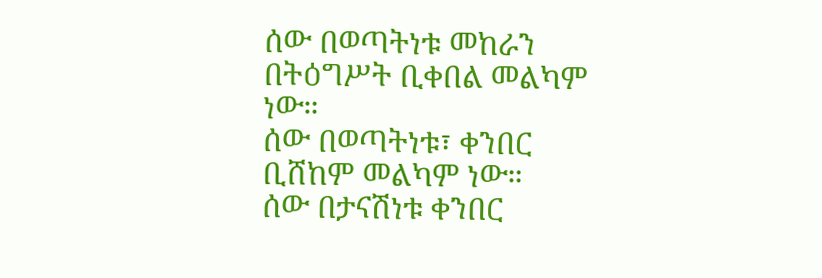ሰው በወጣትነቱ መከራን በትዕግሥት ቢቀበል መልካም ነው።
ሰው በወጣትነቱ፣ ቀንበር ቢሸከም መልካም ነው።
ሰው በታናሽነቱ ቀንበር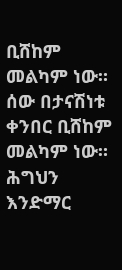ቢሸከም መልካም ነው።
ሰው በታናሽነቱ ቀንበር ቢሸከም መልካም ነው።
ሕግህን እንድማር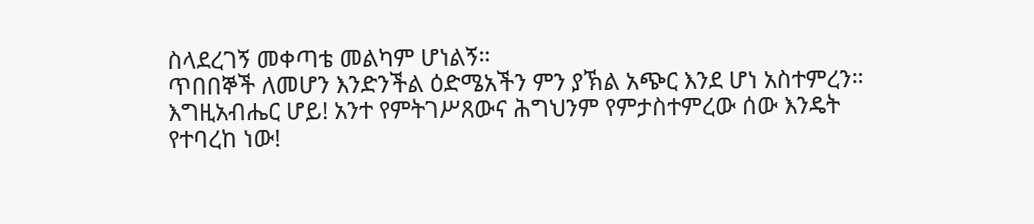ስላደረገኝ መቀጣቴ መልካም ሆነልኝ።
ጥበበኞች ለመሆን እንድንችል ዕድሜአችን ምን ያኽል አጭር እንደ ሆነ አስተምረን።
እግዚአብሔር ሆይ! አንተ የምትገሥጸውና ሕግህንም የምታስተምረው ሰው እንዴት የተባረከ ነው!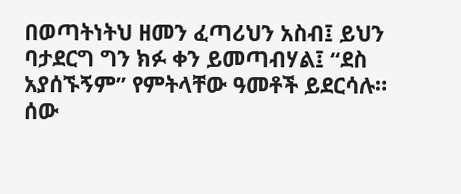በወጣትነትህ ዘመን ፈጣሪህን አስብ፤ ይህን ባታደርግ ግን ክፉ ቀን ይመጣብሃል፤ “ደስ አያሰኙኝም” የምትላቸው ዓመቶች ይደርሳሉ።
ሰው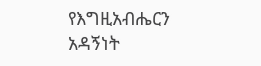የእግዚአብሔርን አዳኝነት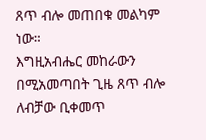ጸጥ ብሎ መጠበቁ መልካም ነው።
እግዚአብሔር መከራውን በሚአመጣበት ጊዜ ጸጥ ብሎ ለብቻው ቢቀመጥ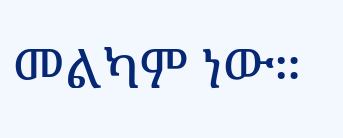መልካም ነው።